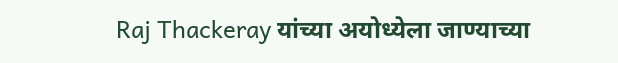Raj Thackeray यांच्या अयोध्येला जाण्याच्या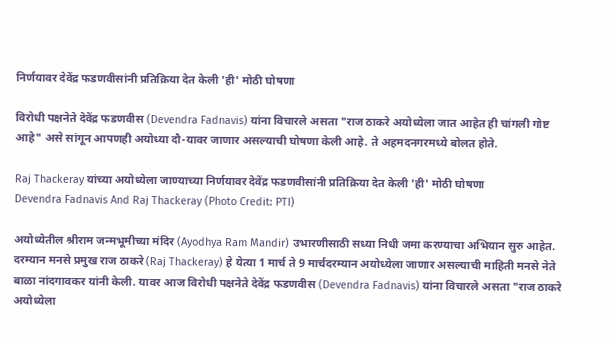निर्णयावर देवेंद्र फडणवीसांनी प्रतिक्रिया देत केली 'ही' मोठी घोषणा

विरोधी पक्षनेते देवेंद्र फडणवीस (Devendra Fadnavis) यांना विचारले असता "राज ठाकरे अयोध्येला जात आहेत ही चांगली गोष्ट आहे" असे सांगून आपणही अयोध्या दौ-यावर जाणार असल्याची घोषणा केली आहे. ते अहमदनगरमध्ये बोलत होते.

Raj Thackeray यांच्या अयोध्येला जाण्याच्या निर्णयावर देवेंद्र फडणवीसांनी प्रतिक्रिया देत केली 'ही' मोठी घोषणा
Devendra Fadnavis And Raj Thackeray (Photo Credit: PTI)

अयोध्येतील श्रीराम जन्मभूमीच्या मंदिर (Ayodhya Ram Mandir) उभारणीसाठी सध्या निधी जमा करण्याचा अभियान सुरु आहेत. दरम्यान मनसे प्रमुख राज ठाकरे (Raj Thackeray) हे येत्या 1 मार्च ते 9 मार्चदरम्यान अयोध्येला जाणार असल्याची माहिती मनसे नेते बाळा नांदगावकर यांनी केली. यावर आज विरोधी पक्षनेते देवेंद्र फडणवीस (Devendra Fadnavis) यांना विचारले असता "राज ठाकरे अयोध्येला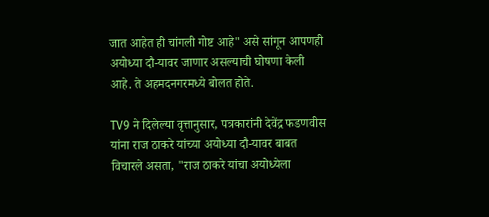जात आहेत ही चांगली गोष्ट आहे" असे सांगून आपणही अयोध्या दौ-यावर जाणार असल्याची घोषणा केली आहे. ते अहमदनगरमध्ये बोलत होते.

TV9 ने दिलेल्या वृत्तानुसार, पत्रकारांनी देवेंद्र फडणवीस यांना राज ठाकरे यांच्या अयोध्या दौ-यावर बाबत विचारले असता, "राज ठाकरे यांचा अयोध्येला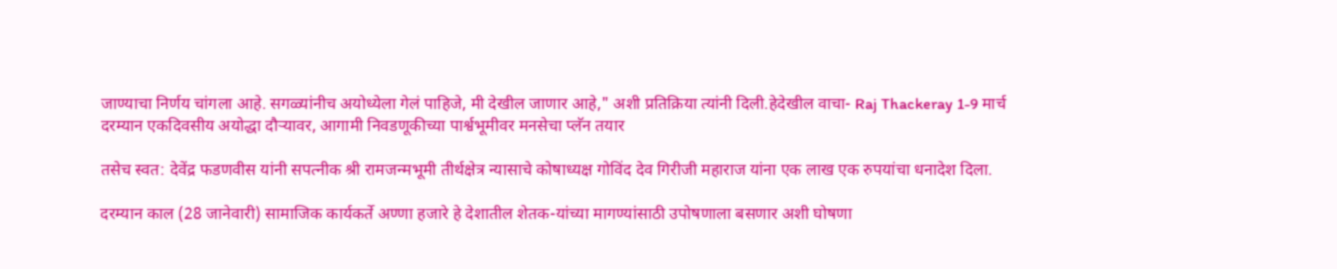जाण्याचा निर्णय चांगला आहे. सगळ्यांनीच अयोध्येला गेलं पाहिजे, मी देखील जाणार आहे," अशी प्रतिक्रिया त्यांनी दिली.हेदेखील वाचा- Raj Thackeray 1-9 मार्च दरम्यान एकदिवसीय अयोद्धा दौर्‍यावर, आगामी निवडणूकीच्या पार्श्वभूमीवर मनसेचा प्लॅन तयार

तसेच स्वत: देवेंद्र फडणवीस यांनी सपत्नीक श्री रामजन्मभूमी तीर्थक्षेत्र न्यासाचे कोषाध्यक्ष गोविंद देव गिरीजी महाराज यांना एक लाख एक रुपयांचा धनादेश दिला.

दरम्यान काल (28 जानेवारी) सामाजिक कार्यकर्ते अण्णा हजारे हे देशातील शेतक-यांच्या मागण्यांसाठी उपोषणाला बसणार अशी घोषणा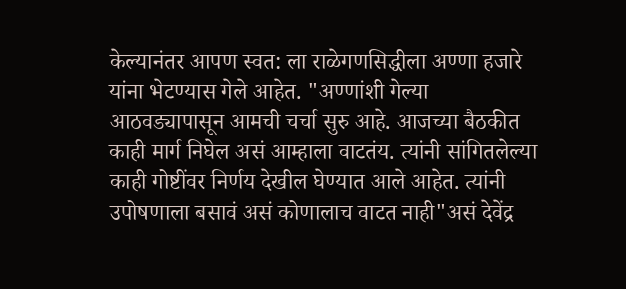केल्यानंतर आपण स्वत: ला राळेगणसिद्धीला अण्णा हजारे यांना भेटण्यास गेले आहेत. "अण्णांशी गेल्या आठवड्यापासून आमची चर्चा सुरु आहे. आजच्या बैठकीत काही मार्ग निघेल असं आम्हाला वाटतंय. त्यांनी सांगितलेल्या काही गोष्टींवर निर्णय देखील घेण्यात आले आहेत. त्यांनी उपोषणाला बसावं असं कोणालाच वाटत नाही"असं देवेंद्र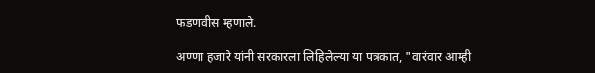फडणवीस म्हणाले.

अण्णा हजारे यांनी सरकारला लिहिलेल्या या पत्रकात, "वारंवार आम्ही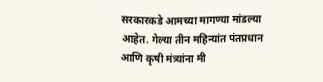सरकारकडे आमच्या मागण्या मांडल्या आहेत. गेल्या तीन महिन्यांत पंतप्रधान आणि कृषी मंत्र्यांना मी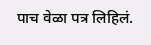पाच वेळा पत्र लिहिलं.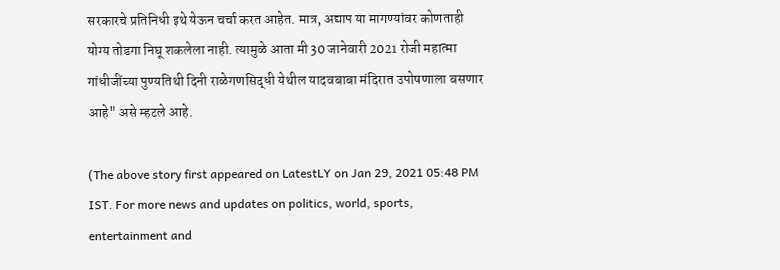सरकारचे प्रतिनिधी इथे येऊन चर्चा करत आहेत. मात्र, अद्याप या मागण्यांवर कोणताही योग्य तोडगा निघू शकलेला नाही. त्यामुळे आता मी 30 जानेवारी 2021 रोजी महात्मा गांधीजींच्या पुण्यतिथी दिनी राळेगणसिद्धी येथील यादवबाबा मंदिरात उपोषणाला बसणार आहे" असे म्हटले आहे.

(The above story first appeared on LatestLY on Jan 29, 2021 05:48 PM IST. For more news and updates on politics, world, sports, entertainment and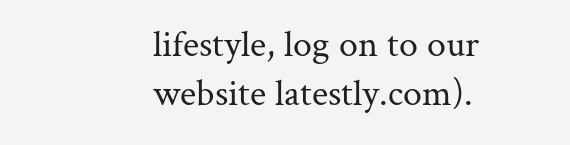lifestyle, log on to our website latestly.com).